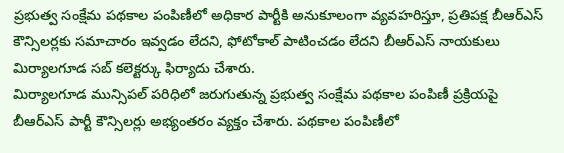ప్రభుత్వ సంక్షేమ పథకాల పంపిణీలో అధికార పార్టీకి అనుకూలంగా వ్యవహరిస్తూ, ప్రతిపక్ష బీఆర్ఎస్ కౌన్సిలర్లకు సమాచారం ఇవ్వడం లేదని, ఫోటోకాల్ పాటించడం లేదని బీఆర్ఎస్ నాయకులు మిర్యాలగూడ సబ్ కలెక్టర్కు ఫిర్యాదు చేశారు.
మిర్యాలగూడ మున్సిపల్ పరిధిలో జరుగుతున్న ప్రభుత్వ సంక్షేమ పథకాల పంపిణీ ప్రక్రియపై బీఆర్ఎస్ పార్టీ కౌన్సిలర్లు అభ్యంతరం వ్యక్తం చేశారు. పథకాల పంపిణీలో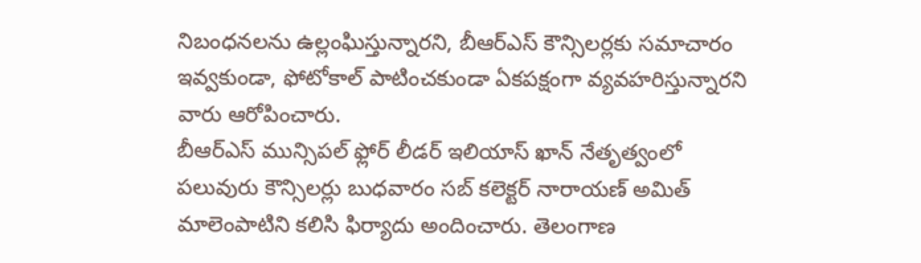నిబంధనలను ఉల్లంఘిస్తున్నారని, బీఆర్ఎస్ కౌన్సిలర్లకు సమాచారం ఇవ్వకుండా, ఫోటోకాల్ పాటించకుండా ఏకపక్షంగా వ్యవహరిస్తున్నారని వారు ఆరోపించారు.
బీఆర్ఎస్ మున్సిపల్ ఫ్లోర్ లీడర్ ఇలియాస్ ఖాన్ నేతృత్వంలో పలువురు కౌన్సిలర్లు బుధవారం సబ్ కలెక్టర్ నారాయణ్ అమిత్ మాలెంపాటిని కలిసి ఫిర్యాదు అందించారు. తెలంగాణ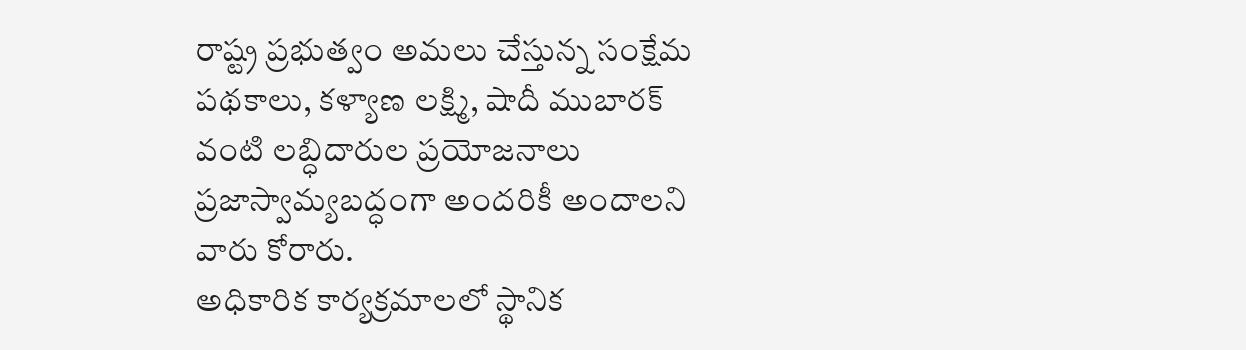రాష్ట్ర ప్రభుత్వం అమలు చేస్తున్న సంక్షేమ పథకాలు, కళ్యాణ లక్ష్మి, షాదీ ముబారక్ వంటి లబ్ధిదారుల ప్రయోజనాలు ప్రజాస్వామ్యబద్ధంగా అందరికీ అందాలని వారు కోరారు.
అధికారిక కార్యక్రమాలలో స్థానిక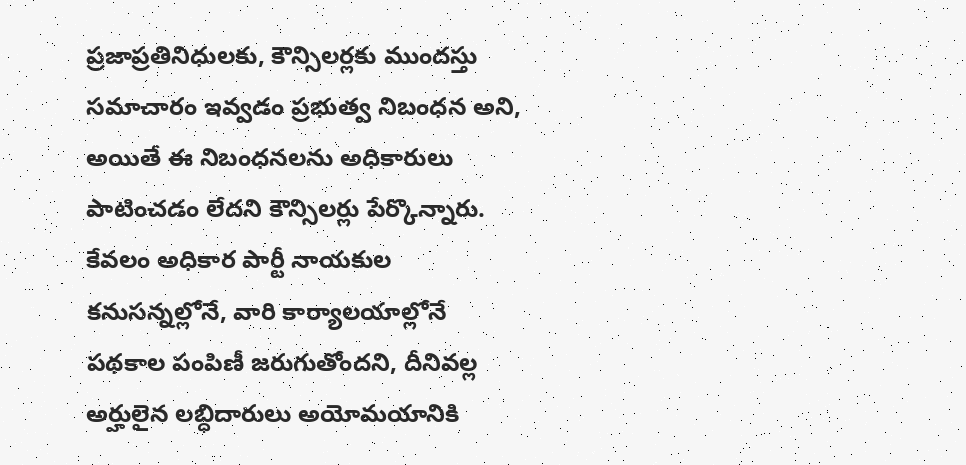ప్రజాప్రతినిధులకు, కౌన్సిలర్లకు ముందస్తు సమాచారం ఇవ్వడం ప్రభుత్వ నిబంధన అని, అయితే ఈ నిబంధనలను అధికారులు పాటించడం లేదని కౌన్సిలర్లు పేర్కొన్నారు. కేవలం అధికార పార్టీ నాయకుల కనుసన్నల్లోనే, వారి కార్యాలయాల్లోనే పథకాల పంపిణీ జరుగుతోందని, దీనివల్ల అర్హులైన లబ్ధిదారులు అయోమయానికి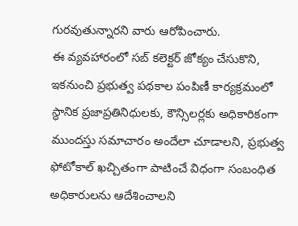గురవుతున్నారని వారు ఆరోపించారు.
ఈ వ్యవహారంలో సబ్ కలెక్టర్ జోక్యం చేసుకొని, ఇకనుంచి ప్రభుత్వ పథకాల పంపిణీ కార్యక్రమంలో స్థానిక ప్రజాప్రతినిధులకు, కౌన్సిలర్లకు అధికారికంగా ముందస్తు సమాచారం అందేలా చూడాలని, ప్రభుత్వ ఫోటోకాల్ ఖచ్చితంగా పాటించే విధంగా సంబంధిత అధికారులను ఆదేశించాలని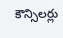కౌన్సిలర్లు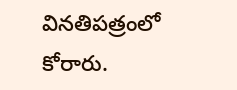వినతిపత్రంలో కోరారు.